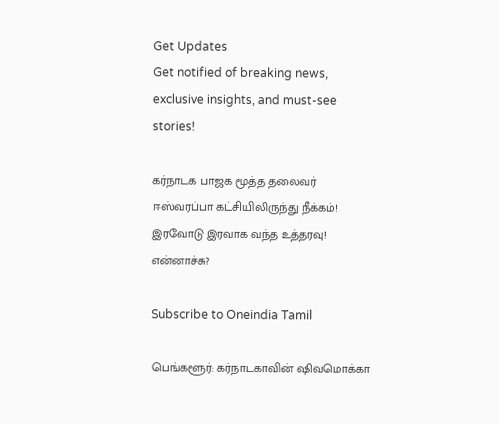Get Updates
Get notified of breaking news, exclusive insights, and must-see stories!

கர்நாடக பாஜக மூத்த தலைவர் ஈஸ்வரப்பா கட்சியிலிருந்து நீக்கம்! இரவோடு இரவாக வந்த உத்தரவு! என்னாச்சு?

Subscribe to Oneindia Tamil

பெங்களூர்: கர்நாடகாவின் ஷிவமொக்கா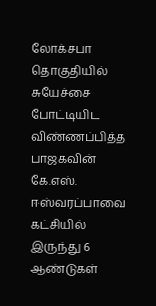லோக்சபா தொகுதியில் சுயேச்சை போட்டியிட விண்ணப்பித்த பாஜகவின் கே.எஸ். ஈஸ்வரப்பாவை கட்சியில் இருந்து 6 ஆண்டுகள்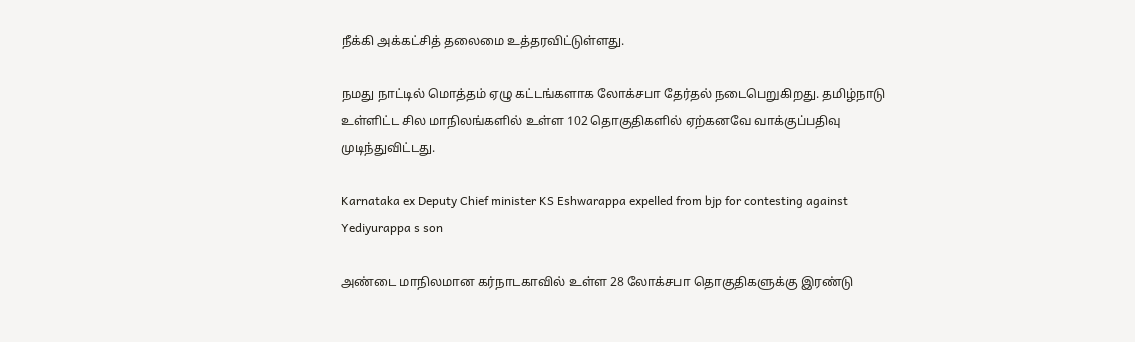நீக்கி அக்கட்சித் தலைமை உத்தரவிட்டுள்ளது.

நமது நாட்டில் மொத்தம் ஏழு கட்டங்களாக லோக்சபா தேர்தல் நடைபெறுகிறது. தமிழ்நாடு உள்ளிட்ட சில மாநிலங்களில் உள்ள 102 தொகுதிகளில் ஏற்கனவே வாக்குப்பதிவு முடிந்துவிட்டது.

Karnataka ex Deputy Chief minister KS Eshwarappa expelled from bjp for contesting against Yediyurappa s son

அண்டை மாநிலமான கர்நாடகாவில் உள்ள 28 லோக்சபா தொகுதிகளுக்கு இரண்டு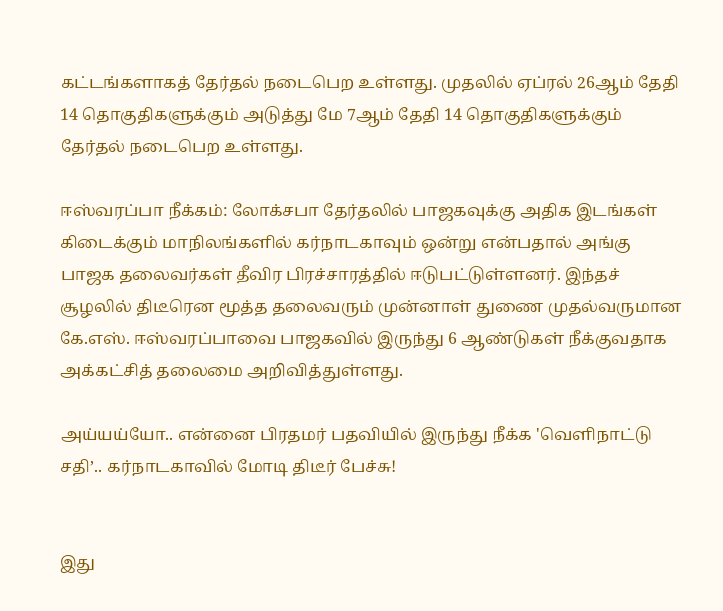கட்டங்களாகத் தேர்தல் நடைபெற உள்ளது. முதலில் ஏப்ரல் 26ஆம் தேதி 14 தொகுதிகளுக்கும் அடுத்து மே 7ஆம் தேதி 14 தொகுதிகளுக்கும் தேர்தல் நடைபெற உள்ளது.

ஈஸ்வரப்பா நீக்கம்: லோக்சபா தேர்தலில் பாஜகவுக்கு அதிக இடங்கள் கிடைக்கும் மாநிலங்களில் கர்நாடகாவும் ஒன்று என்பதால் அங்கு பாஜக தலைவர்கள் தீவிர பிரச்சாரத்தில் ஈடுபட்டுள்ளனர். இந்தச் சூழலில் திடீரென மூத்த தலைவரும் முன்னாள் துணை முதல்வருமான கே.எஸ். ஈஸ்வரப்பாவை பாஜகவில் இருந்து 6 ஆண்டுகள் நீக்குவதாக அக்கட்சித் தலைமை அறிவித்துள்ளது.

அய்யய்யோ.. என்னை பிரதமர் பதவியில் இருந்து நீக்க 'வெளிநாட்டு சதி’.. கர்நாடகாவில் மோடி திடீர் பேச்சு!


இது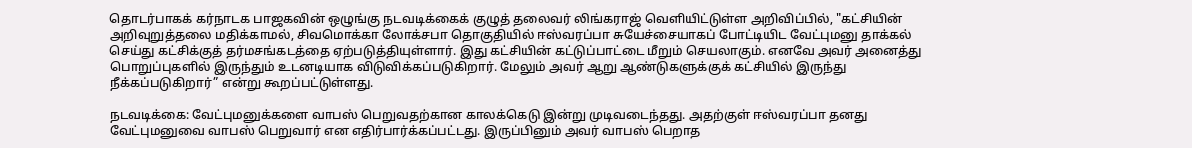தொடர்பாகக் கர்நாடக பாஜகவின் ஒழுங்கு நடவடிக்கைக் குழுத் தலைவர் லிங்கராஜ் வெளியிட்டுள்ள அறிவிப்பில், "கட்சியின் அறிவுறுத்தலை மதிக்காமல், சிவமொக்கா லோக்சபா தொகுதியில் ஈஸ்வரப்பா சுயேச்சையாகப் போட்டியிட வேட்புமனு தாக்கல் செய்து கட்சிக்குத் தர்மசங்கடத்தை ஏற்படுத்தியுள்ளார். இது கட்சியின் கட்டுப்பாட்டை மீறும் செயலாகும். எனவே அவர் அனைத்து பொறுப்புகளில் இருந்தும் உடனடியாக விடுவிக்கப்படுகிறார். மேலும் அவர் ஆறு ஆண்டுகளுக்குக் கட்சியில் இருந்து நீக்கப்படுகிறார்” என்று கூறப்பட்டுள்ளது.

நடவடிக்கை: வேட்புமனுக்களை வாபஸ் பெறுவதற்கான காலக்கெடு இன்று முடிவடைந்தது. அதற்குள் ஈஸ்வரப்பா தனது வேட்புமனுவை வாபஸ் பெறுவார் என எதிர்பார்க்கப்பட்டது. இருப்பினும் அவர் வாபஸ் பெறாத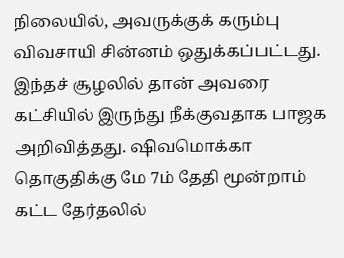நிலையில், அவருக்குக் கரும்பு விவசாயி சின்னம் ஒதுக்கப்பட்டது. இந்தச் சூழலில் தான் அவரை கட்சியில் இருந்து நீக்குவதாக பாஜக அறிவித்தது. ஷிவமொக்கா தொகுதிக்கு மே 7ம் தேதி மூன்றாம் கட்ட தேர்தலில்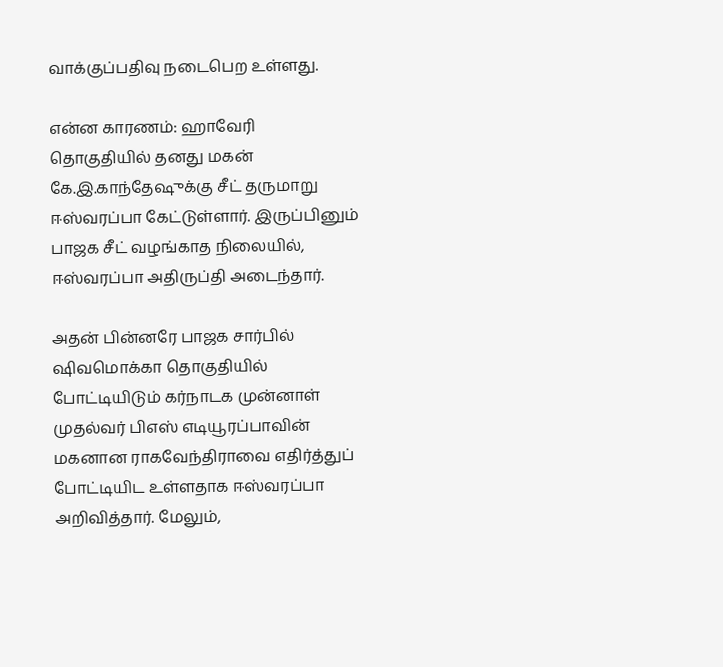வாக்குப்பதிவு நடைபெற உள்ளது.

என்ன காரணம்: ஹாவேரி தொகுதியில் தனது மகன் கே.இ.காந்தேஷுக்கு சீட் தருமாறு ஈஸ்வரப்பா கேட்டுள்ளார். இருப்பினும் பாஜக சீட் வழங்காத நிலையில், ஈஸ்வரப்பா அதிருப்தி அடைந்தார்.

அதன் பின்னரே பாஜக சார்பில் ஷிவமொக்கா தொகுதியில் போட்டியிடும் கர்நாடக முன்னாள் முதல்வர் பிஎஸ் எடியூரப்பாவின் மகனான ராகவேந்திராவை எதிர்த்துப் போட்டியிட உள்ளதாக ஈஸ்வரப்பா அறிவித்தார். மேலும்,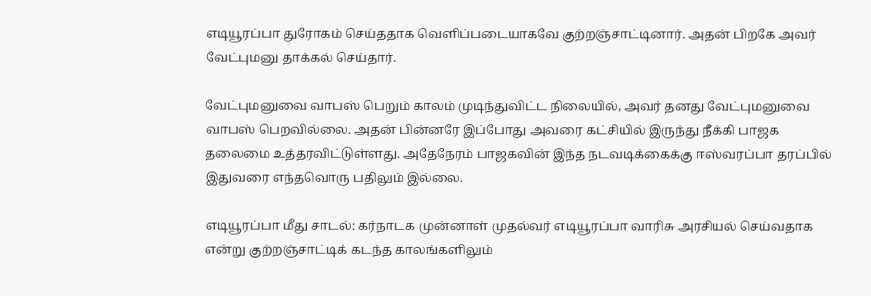எடியூரப்பா துரோகம் செய்ததாக வெளிப்படையாகவே குற்றஞ்சாட்டினார். அதன் பிறகே அவர் வேட்புமனு தாக்கல் செய்தார்.

வேட்புமனுவை வாபஸ் பெறும் காலம் முடிந்துவிட்ட நிலையில், அவர் தனது வேட்புமனுவை வாபஸ் பெறவில்லை. அதன் பின்னரே இப்போது அவரை கட்சியில் இருந்து நீக்கி பாஜக தலைமை உத்தரவிட்டுள்ளது. அதேநேரம் பாஜகவின் இந்த நடவடிக்கைக்கு ஈஸ்வரப்பா தரப்பில் இதுவரை எந்தவொரு பதிலும் இல்லை.

எடியூரப்பா மீது சாடல்: கர்நாடக முன்னாள் முதல்வர் எடியூரப்பா வாரிசு அரசியல் செய்வதாக என்று குற்றஞ்சாட்டிக் கடந்த காலங்களிலும்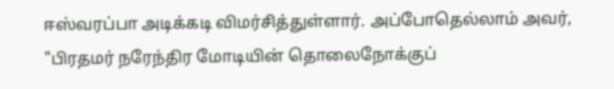ஈஸ்வரப்பா அடிக்கடி விமர்சித்துள்ளார். அப்போதெல்லாம் அவர், "பிரதமர் நரேந்திர மோடியின் தொலைநோக்குப்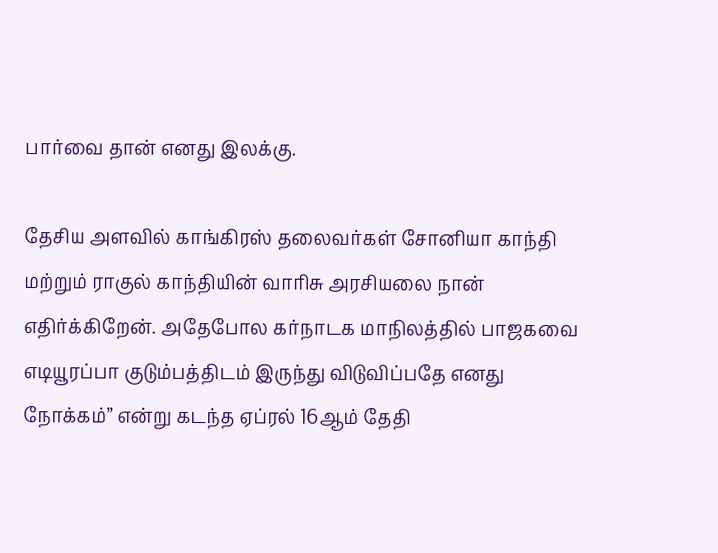பார்வை தான் எனது இலக்கு.

தேசிய அளவில் காங்கிரஸ் தலைவர்கள் சோனியா காந்தி மற்றும் ராகுல் காந்தியின் வாரிசு அரசியலை நான் எதிர்க்கிறேன். அதேபோல கர்நாடக மாநிலத்தில் பாஜகவை எடியூரப்பா குடும்பத்திடம் இருந்து விடுவிப்பதே எனது நோக்கம்” என்று கடந்த ஏப்ரல் 16ஆம் தேதி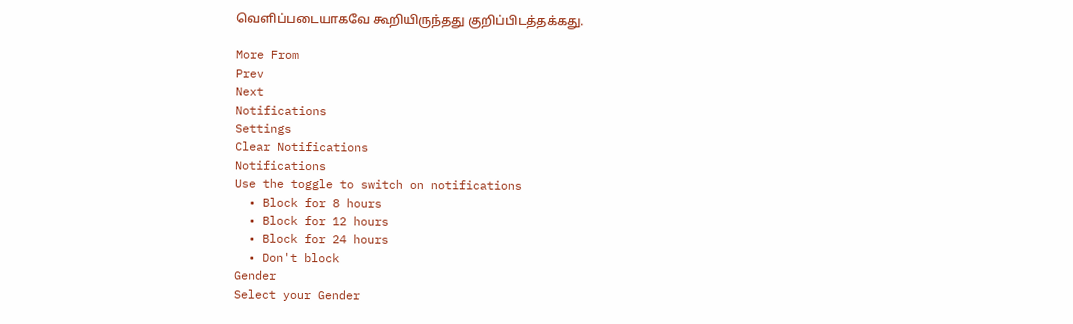வெளிப்படையாகவே கூறியிருந்தது குறிப்பிடத்தக்கது.

More From
Prev
Next
Notifications
Settings
Clear Notifications
Notifications
Use the toggle to switch on notifications
  • Block for 8 hours
  • Block for 12 hours
  • Block for 24 hours
  • Don't block
Gender
Select your Gender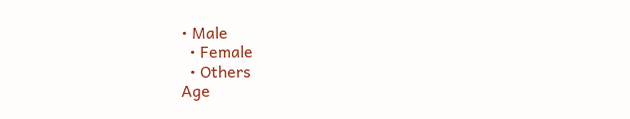• Male
  • Female
  • Others
Age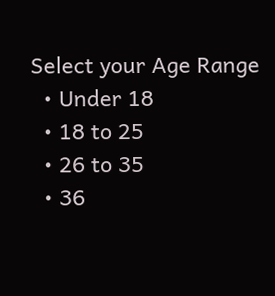Select your Age Range
  • Under 18
  • 18 to 25
  • 26 to 35
  • 36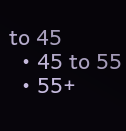to 45
  • 45 to 55
  • 55+